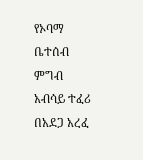የኦባማ ቤተሰብ ምግብ አብሳይ ተፈሪ በአደጋ አረፈ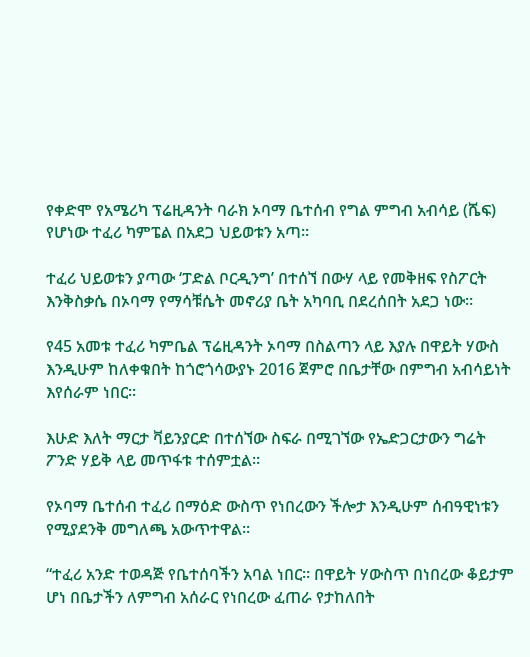የቀድሞ የአሜሪካ ፕሬዚዳንት ባራክ ኦባማ ቤተሰብ የግል ምግብ አብሳይ (ሼፍ) የሆነው ተፈሪ ካምፔል በአደጋ ህይወቱን አጣ።

ተፈሪ ህይወቱን ያጣው ‘ፓድል ቦርዲንግ’ በተሰኘ በውሃ ላይ የመቅዘፍ የስፖርት እንቅስቃሴ በኦባማ የማሳቹሴት መኖሪያ ቤት አካባቢ በደረሰበት አደጋ ነው።

የ45 አመቱ ተፈሪ ካምቤል ፕሬዚዳንት ኦባማ በስልጣን ላይ እያሉ በዋይት ሃውስ እንዲሁም ከለቀቁበት ከጎሮጎሳውያኑ 2016 ጀምሮ በቤታቸው በምግብ አብሳይነት እየሰራም ነበር።

እሁድ እለት ማርታ ቫይንያርድ በተሰኘው ስፍራ በሚገኘው የኤድጋርታውን ግሬት ፖንድ ሃይቅ ላይ መጥፋቱ ተሰምቷል።

የኦባማ ቤተሰብ ተፈሪ በማዕድ ውስጥ የነበረውን ችሎታ እንዲሁም ሰብዓዊነቱን የሚያደንቅ መግለጫ አውጥተዋል።

“ተፈሪ አንድ ተወዳጅ የቤተሰባችን አባል ነበር። በዋይት ሃውስጥ በነበረው ቆይታም ሆነ በቤታችን ለምግብ አሰራር የነበረው ፈጠራ የታከለበት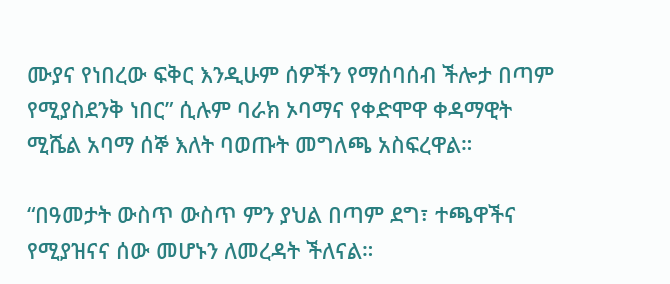ሙያና የነበረው ፍቅር እንዲሁም ሰዎችን የማሰባሰብ ችሎታ በጣም የሚያስደንቅ ነበር” ሲሉም ባራክ ኦባማና የቀድሞዋ ቀዳማዊት ሚሼል አባማ ሰኞ እለት ባወጡት መግለጫ አስፍረዋል።

“በዓመታት ውስጥ ውስጥ ምን ያህል በጣም ደግ፣ ተጫዋችና የሚያዝናና ሰው መሆኑን ለመረዳት ችለናል።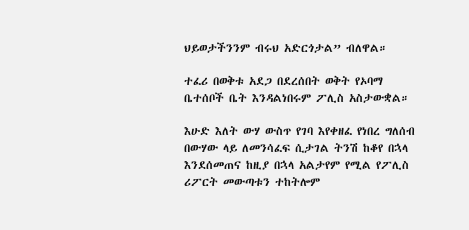ህይወታችንንም ብሩህ አድርጎታል” ብለዋል።

ተፈሪ በወቅቱ አደጋ በደረሰበት ወቅት የኦባማ ቤተሰቦች ቤት እንዳልነበሩም ፖሊስ አስታውቋል።

እሁድ እለት ውሃ ውስጥ የገባ እየቀዘፈ የነበረ ግለሰብ በውሃው ላይ ለመንሳፈፍ ሲታገል ትንሽ ከቆየ በኋላ እንደሰመጠና ከዚያ በኋላ አልታየም የሚል የፖሊስ ሪፖርት መውጣቱን ተከትሎም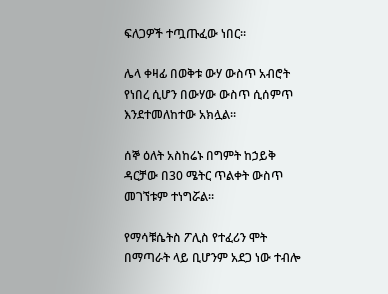ፍለጋዎች ተጧጡፈው ነበር።

ሌላ ቀዛፊ በወቅቱ ውሃ ውስጥ አብሮት የነበረ ሲሆን በውሃው ውስጥ ሲሰምጥ እንደተመለከተው አክሏል።

ሰኞ ዕለት አስከሬኑ በግምት ከኃይቅ ዳርቻው በ30 ሜትር ጥልቀት ውስጥ መገኘቱም ተነግሯል።

የማሳቹሴትስ ፖሊስ የተፈሪን ሞት በማጣራት ላይ ቢሆንም አደጋ ነው ተብሎ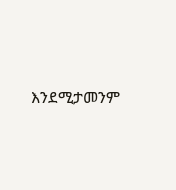እንደሚታመንም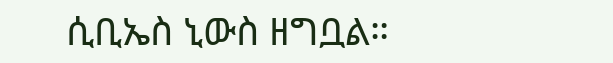ሲቢኤስ ኒውስ ዘግቧል።